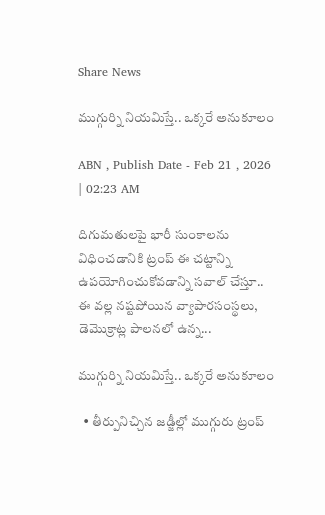Share News

ముగ్గుర్ని నియమిస్తే.. ఒక్కరే అనుకూలం

ABN , Publish Date - Feb 21 , 2026 | 02:23 AM

దిగుమతులపై భారీ సుంకాలను విధించడానికి ట్రంప్‌ ఈ చట్టాన్ని ఉపయోగించుకోవడాన్ని సవాల్‌ చేస్తూ.. ఈ వల్ల నష్టపోయిన వ్యాపారసంస్థలు, డెమొక్రాట్ల పాలనలో ఉన్న...

ముగ్గుర్ని నియమిస్తే.. ఒక్కరే అనుకూలం

  • తీర్పునిచ్చిన జడ్జీల్లో ముగ్గురు ట్రంప్‌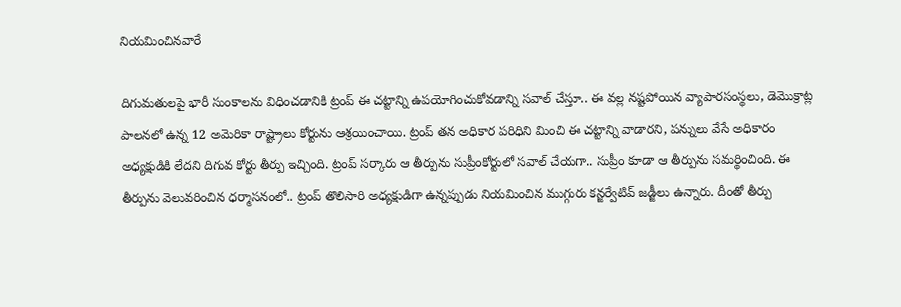నియమించినవారే

దిగుమతులపై భారీ సుంకాలను విధించడానికి ట్రంప్‌ ఈ చట్టాన్ని ఉపయోగించుకోవడాన్ని సవాల్‌ చేస్తూ.. ఈ వల్ల నష్టపోయిన వ్యాపారసంస్థలు, డెమొక్రాట్ల పాలనలో ఉన్న 12 అమెరికా రాష్ట్రాలు కోర్టును ఆశ్రయించాయి. ట్రంప్‌ తన అధికార పరిధిని మించి ఈ చట్టాన్ని వాడారని, పన్నులు వేసే అధికారం అధ్యక్షుడికి లేదని దిగువ కోర్టు తీర్పు ఇచ్చింది. ట్రంప్‌ సర్కారు ఆ తీర్పును సుప్రీంకోర్టులో సవాల్‌ చేయగా.. సుప్రీం కూడా ఆ తీర్పును సమర్థించింది. ఈ తీర్పును వెలువరించిన ధర్మాసనంలో.. ట్రంప్‌ తొలిసారి అధ్యక్షుడిగా ఉన్నప్పుడు నియమించిన ముగ్గురు కన్జర్వేటివ్‌ జడ్జీలు ఉన్నారు. దీంతో తీర్పు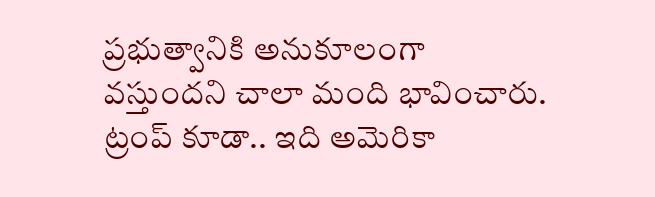ప్రభుత్వానికి అనుకూలంగా వస్తుందని చాలా మంది భావించారు. ట్రంప్‌ కూడా.. ఇది అమెరికా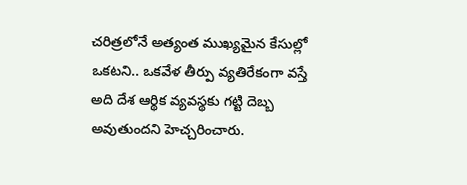చరిత్రలోనే అత్యంత ముఖ్యమైన కేసుల్లో ఒకటని.. ఒకవేళ తీర్పు వ్యతిరేకంగా వస్తే అది దేశ ఆర్థిక వ్యవస్థకు గట్టి దెబ్బ అవుతుందని హెచ్చరించారు.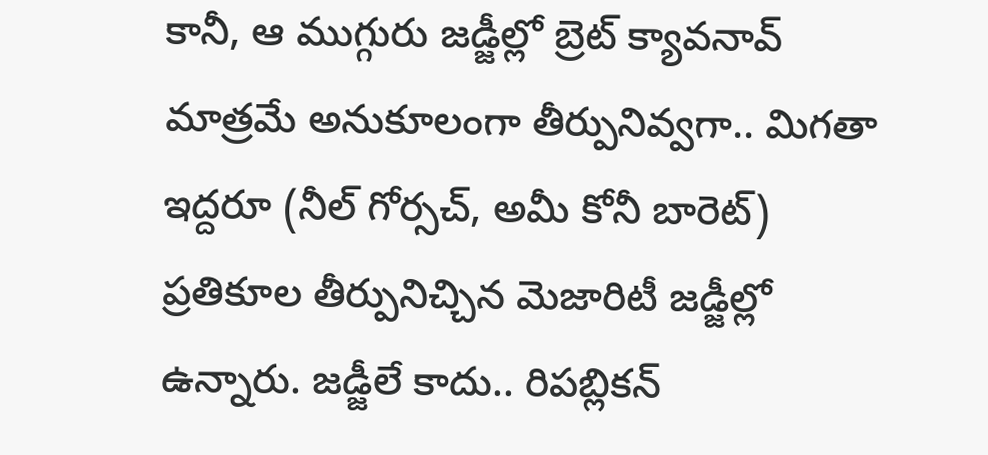కానీ, ఆ ముగ్గురు జడ్జీల్లో బ్రెట్‌ క్యావనావ్‌ మాత్రమే అనుకూలంగా తీర్పునివ్వగా.. మిగతా ఇద్దరూ (నీల్‌ గోర్సచ్‌, అమీ కోనీ బారెట్‌) ప్రతికూల తీర్పునిచ్చిన మెజారిటీ జడ్జీల్లో ఉన్నారు. జడ్జీలే కాదు.. రిపబ్లికన్‌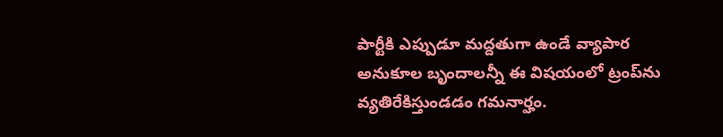పార్టీకి ఎప్పుడూ మద్దతుగా ఉండే వ్యాపార అనుకూల బృందాలన్నీ ఈ విషయంలో ట్రంప్‌ను వ్యతిరేకిస్తుండడం గమనార్హం.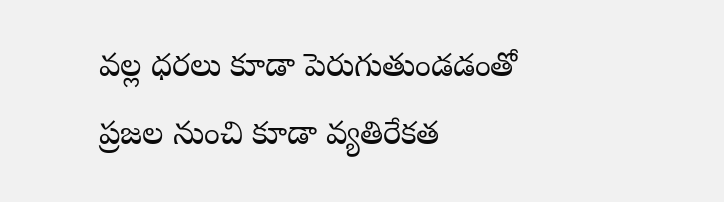వల్ల ధరలు కూడా పెరుగుతుండడంతో ప్రజల నుంచి కూడా వ్యతిరేకత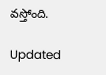వస్తోంది.

Updated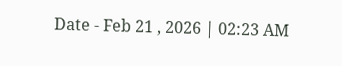Date - Feb 21 , 2026 | 02:23 AM